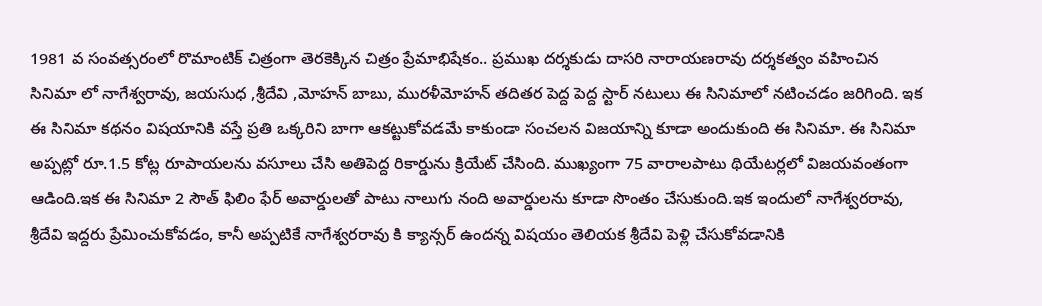1981 వ సంవత్సరంలో రొమాంటిక్ చిత్రంగా తెరకెక్కిన చిత్రం ప్రేమాభిషేకం.. ప్రముఖ దర్శకుడు దాసరి నారాయణరావు దర్శకత్వం వహించిన సినిమా లో నాగేశ్వరావు, జయసుధ ,శ్రీదేవి ,మోహన్ బాబు, మురళీమోహన్ తదితర పెద్ద పెద్ద స్టార్ నటులు ఈ సినిమాలో నటించడం జరిగింది. ఇక ఈ సినిమా కథనం విషయానికి వస్తే ప్రతి ఒక్కరిని బాగా ఆకట్టుకోవడమే కాకుండా సంచలన విజయాన్ని కూడా అందుకుంది ఈ సినిమా. ఈ సినిమా అప్పట్లో రూ.1.5 కోట్ల రూపాయలను వసూలు చేసి అతిపెద్ద రికార్డును క్రియేట్ చేసింది. ముఖ్యంగా 75 వారాలపాటు థియేటర్లలో విజయవంతంగా ఆడింది.ఇక ఈ సినిమా 2 సౌత్ ఫిలిం ఫేర్ అవార్డులతో పాటు నాలుగు నంది అవార్డులను కూడా సొంతం చేసుకుంది.ఇక ఇందులో నాగేశ్వరరావు, శ్రీదేవి ఇద్దరు ప్రేమించుకోవడం, కానీ అప్పటికే నాగేశ్వరరావు కి క్యాన్సర్ ఉందన్న విషయం తెలియక శ్రీదేవి పెళ్లి చేసుకోవడానికి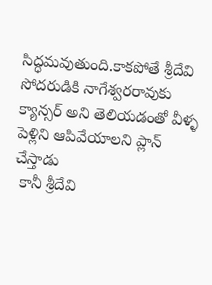సిద్ధమవుతుంది.కాకపోతే శ్రీదేవి సోదరుడికి నాగేశ్వరరావుకు క్యాన్సర్ అని తెలియడంతో వీళ్ళ పెళ్లిని ఆపివేయాలని ప్లాన్ చేస్తాడు
 కానీ శ్రీదేవి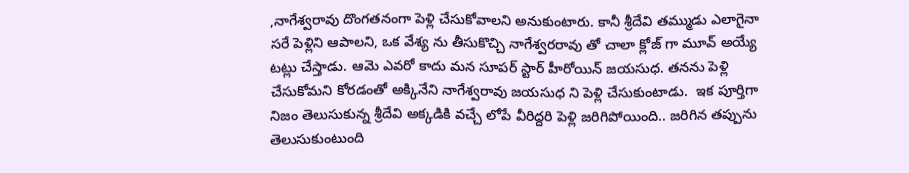,నాగేశ్వరావు దొంగతనంగా పెళ్లి చేసుకోవాలని అనుకుంటారు. కానీ శ్రీదేవి తమ్ముడు ఎలాగైనా సరే పెళ్లిని ఆపాలని, ఒక వేశ్య ను తీసుకొచ్చి నాగేశ్వరరావు తో చాలా క్లోజ్ గా మూవ్ అయ్యే టట్లు చేస్తాడు. ఆమె ఎవరో కాదు మన సూపర్ స్టార్ హీరోయిన్ జయసుధ. తనను పెళ్లి చేసుకోమని కోరడంతో అక్కినేని నాగేశ్వరావు జయసుధ ని పెళ్లి చేసుకుంటాడు.  ఇక పూర్తిగా నిజం తెలుసుకున్న శ్రీదేవి అక్కడికి వచ్చే లోపే వీరిద్దరి పెళ్లి జరిగిపోయింది.. జరిగిన తప్పును తెలుసుకుంటుంది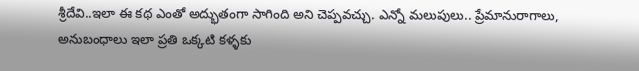శ్రీదేవి..ఇలా ఈ కథ ఎంతో అద్భుతంగా సాగింది అని చెప్పవచ్చు. ఎన్నో మలుపులు.. ప్రేమానురాగాలు, అనుబంధాలు ఇలా ప్రతి ఒక్కటి కళ్ళకు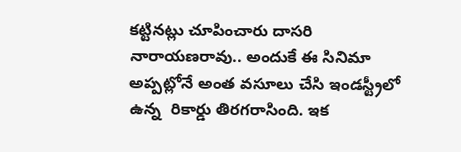కట్టినట్లు చూపించారు దాసరి నారాయణరావు.. అందుకే ఈ సినిమా అప్పట్లోనే అంత వసూలు చేసి ఇండస్ట్రీలో ఉన్న  రికార్డు తిరగరాసింది. ఇక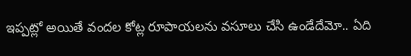ఇప్పట్లో అయితే వందల కోట్ల రూపాయలను వసూలు చేసి ఉండేదేమో.. ఏది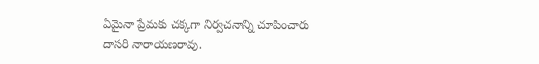ఏమైనా ప్రేమకు చక్కగా నిర్వచనాన్ని చూపించారు దాసరి నారాయణరావు.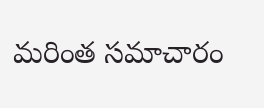మరింత సమాచారం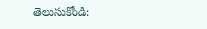తెలుసుకోండి: